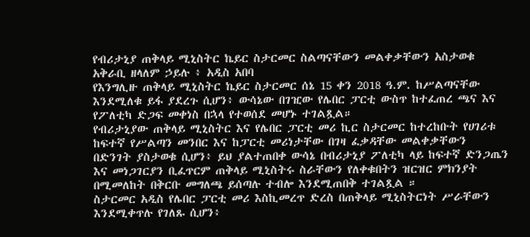የብሪታኒያ ጠቅላይ ሚኒስትር ኬይር ስታርመር ስልጣናቸውን መልቀቃቸውን አስታወቁ
አቅራቢ ዘላለም ኃይሉ ፥ አዲስ አበባ
የእንግሊዙ ጠቅላይ ሚኒስትር ኬይር ስታርመር ሰኔ 15 ቀን 2018 ዓ.ም. ከሥልጣናቸው እንደሚለቁ ይፋ ያደረጉ ሲሆን፥ ውሳኔው በገዢው የሌበር ፓርቲ ውስጥ ከተፈጠረ ጫና እና የፖለቲካ ድጋፍ መቀነስ በኋላ የተወሰደ መሆኑ ተገልጿል።
የብሪታኒያው ጠቅላይ ሚኒስትር እና የሌበር ፓርቲ መሪ ኪር ስታርመር ከተረከቡት የሀገሪቱ ከፍተኛ የሥልጣን መንበር እና ከፓርቲ መሪነታቸው በገዛ ፈቃዳቸው መልቀቃቸውን በድንገት ያስታወቁ ሲሆን፥ ይህ ያልተጠበቀ ውሳኔ በብሪታኒያ ፖለቲካ ላይ ከፍተኛ ድንጋጤን እና መነጋገርያን ቢፈጥርም ጠቅላይ ሚኒስትሩ ስራቸውን የለቀቁበትን ዝርዝር ምክንያት በሚመለከት በቅርቡ መግለጫ ይሰጣሉ ተብሎ እንደሚጠበቅ ተገልጿል ።
ስታርመር አዲስ የሌበር ፓርቲ መሪ እስኪመረጥ ድረስ በጠቅላይ ሚኒስትርነት ሥራቸውን እንደሚቀጥሉ የገለጹ ሲሆን፥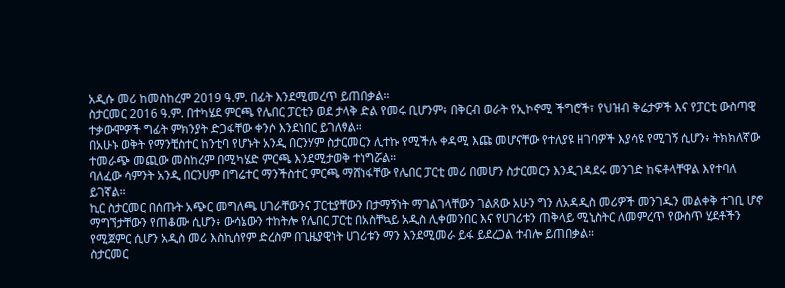አዲሱ መሪ ከመስከረም 2019 ዓ.ም. በፊት እንደሚመረጥ ይጠበቃል።
ስታርመር 2016 ዓ.ም. በተካሄደ ምርጫ የሌበር ፓርቲን ወደ ታላቅ ድል የመሩ ቢሆንም፥ በቅርብ ወራት የኢኮኖሚ ችግሮች፣ የህዝብ ቅሬታዎች እና የፓርቲ ውስጣዊ ተቃውሞዎች ግፊት ምክንያት ድጋፋቸው ቀንሶ እንደነበር ይገለፃል።
በአሁኑ ወቅት የማንቺስተር ከንቲባ የሆኑት አንዲ በርንሃም ስታርመርን ሊተኩ የሚችሉ ቀዳሚ እጩ መሆናቸው የተለያዩ ዘገባዎች እያሳዩ የሚገኝ ሲሆን፥ ትክክለኛው ተመራጭ መጪው መስከረም በሚካሄድ ምርጫ እንደሚታወቅ ተነግሯል።
ባለፈው ሳምንት አንዲ በርንሀም በግሬተር ማንችስተር ምርጫ ማሸነፋቸው የሌበር ፓርቲ መሪ በመሆን ስታርመርን እንዲገዳደሩ መንገድ ከፍቶላቸዋል እየተባለ ይገኛል።
ኪር ስታርመር በሰጡት አጭር መግለጫ ሀገራቸውንና ፓርቲያቸውን በታማኝነት ማገልገላቸውን ገልጸው አሁን ግን ለአዳዲስ መሪዎች መንገዱን መልቀቅ ተገቢ ሆኖ ማግኘታቸውን የጠቆሙ ሲሆን፥ ውሳኔውን ተከትሎ የሌበር ፓርቲ በአስቸኳይ አዲስ ሊቀመንበር እና የሀገሪቱን ጠቅላይ ሚኒስትር ለመምረጥ የውስጥ ሂደቶችን የሚጀምር ሲሆን አዲስ መሪ እስኪሰየም ድረስም በጊዜያዊነት ሀገሪቱን ማን እንደሚመራ ይፋ ይደረጋል ተብሎ ይጠበቃል።
ስታርመር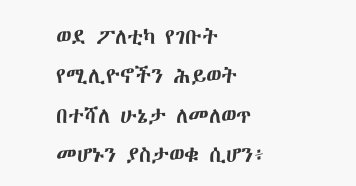ወደ ፖለቲካ የገቡት የሚሊዮኖችን ሕይወት በተሻለ ሁኔታ ለመለወጥ መሆኑን ያስታወቁ ሲሆን፥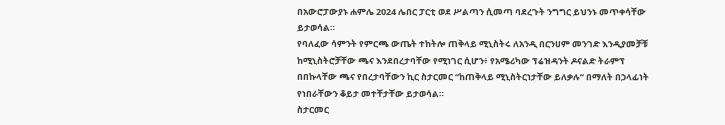በአውሮፓውያኑ ሐምሌ 2024 ሌበር ፓርቲ ወደ ሥልጣን ሲመጣ ባደረጉት ንግግር ይህንኑ መጥቀሳቸው ይታወሳል።
የባለፈው ሳምንት የምርጫ ውጤት ተከትሎ ጠቅላይ ሚኒስትሩ ለአንዲ በርንሀም መንገድ እንዲያመቻቹ ከሚኒስትሮቻቸው ጫና እንደበረታባቸው የሚነገር ሲሆን፥ የአሜሪካው ፕሬዝዳንት ዶናልድ ትራምፕ በበኩላቸው ጫና የበረታባቸውን ኪር ስታርመር “ከጠቅላይ ሚኒስትርነታቸው ይለቃሉ” በማለት በኃላፊነት የነበራቸውን ቆይታ መተቸታቸው ይታወሳል።
ስታርመር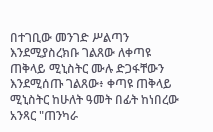በተገቢው መንገድ ሥልጣን እንደሚያስረክቡ ገልጸው ለቀጣዩ ጠቅላይ ሚኒስትር ሙሉ ድጋፋቸውን እንደሚሰጡ ገልጸው፥ ቀጣዩ ጠቅላይ ሚኒስትር ከሁለት ዓመት በፊት ከነበረው አንጻር "ጠንካራ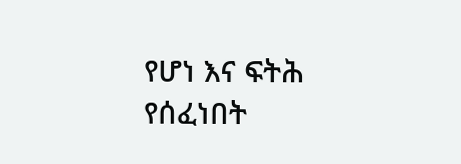የሆነ እና ፍትሕ የሰፈነበት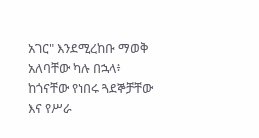አገር" እንደሚረከቡ ማወቅ አለባቸው ካሉ በኋላ፥ ከጎናቸው የነበሩ ጓደኞቻቸው እና የሥራ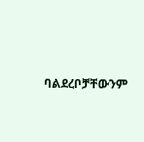ባልደረቦቻቸውንም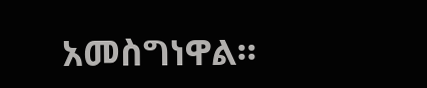አመስግነዋል።